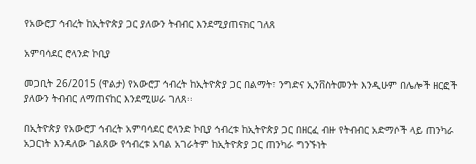የአውሮፓ ኅብረት ከኢትዮጵያ ጋር ያለውን ትብብር እንደሚያጠናክር ገለጸ

አምባሳደር ሮላንድ ኮቢያ

መጋቢት 26/2015 (ዋልታ) የአውሮፓ ኅብረት ከኢትዮጵያ ጋር በልማት፣ ንግድና ኢንቨስትመንት እንዲሁም በሌሎች ዘርፎች ያለውን ትብብር ለማጠናከር እንደሚሠራ ገለጸ፡፡

በኢትዮጵያ የአውሮፓ ኅብረት አምባሳደር ሮላንድ ኮቢያ ኅብረቱ ከኢትዮጵያ ጋር በዘርፈ ብዙ የትብብር አድማሶች ላይ ጠንካራ አጋርነት እንዳለው ገልጸው የኅብረቱ አባል አገራትም ከኢትዮጵያ ጋር ጠንካራ ግንኙነት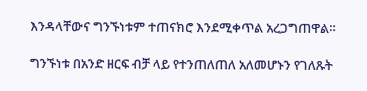እንዳላቸውና ግንኙነቱም ተጠናክሮ እንደሚቀጥል አረጋግጠዋል።

ግንኙነቱ በአንድ ዘርፍ ብቻ ላይ የተንጠለጠለ አለመሆኑን የገለጹት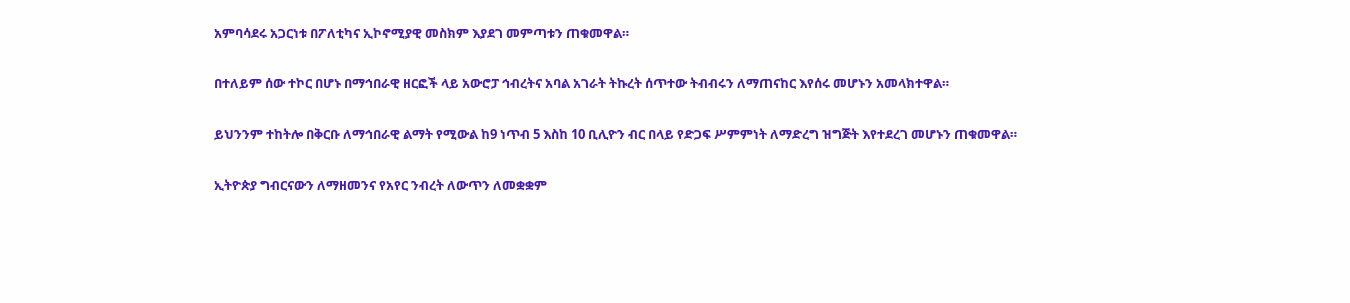አምባሳደሩ አጋርነቱ በፖለቲካና ኢኮኖሚያዊ መስክም እያደገ መምጣቱን ጠቁመዋል።

በተለይም ሰው ተኮር በሆኑ በማኅበራዊ ዘርፎች ላይ አውሮፓ ኅብረትና አባል አገራት ትኩረት ሰጥተው ትብብሩን ለማጠናከር እየሰሩ መሆኑን አመላክተዋል።

ይህንንም ተከትሎ በቅርቡ ለማኅበራዊ ልማት የሚውል ከ9 ነጥብ 5 እስከ 10 ቢሊዮን ብር በላይ የድጋፍ ሥምምነት ለማድረግ ዝግጅት እየተደረገ መሆኑን ጠቁመዋል።

ኢትዮጵያ ግብርናውን ለማዘመንና የአየር ንብረት ለውጥን ለመቋቋም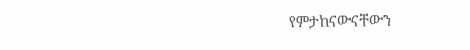የምታከናውናቸውን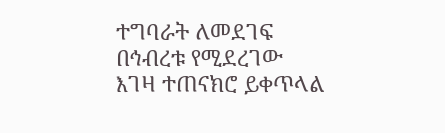ተግባራት ለመደገፍ በኅብረቱ የሚደረገው እገዛ ተጠናክሮ ይቀጥላል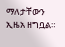ማለታቸውን ኢዜአ ዘግቧል።